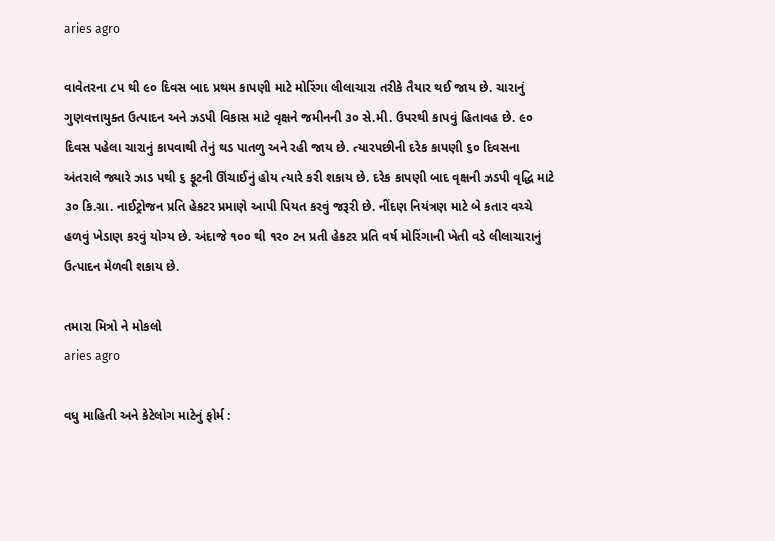aries agro

વાવેતરના ૮પ થી ૯૦ દિવસ બાદ પ્રથમ કાપણી માટે મોરિંગા લીલાચારા તરીકે તૈયાર થઈ જાય છે. ચારાનું ગુણવત્તાયુક્ત ઉત્પાદન અને ઝડપી વિકાસ માટે વૃક્ષને જમીનની ૩૦ સે.મી. ઉપરથી કાપવું હિતાવહ છે. ૯૦ દિવસ પહેલા ચારાનું કાપવાથી તેનું થડ પાતળુ અને રહી જાય છે. ત્યારપછીની દરેક કાપણી ૬૦ દિવસના અંતરાલે જ્યારે ઝાડ પથી ૬ ફૂટની ઊંચાઈનું હોય ત્યારે કરી શકાય છે. દરેક કાપણી બાદ વૃક્ષની ઝડપી વૃદ્ધિ માટે ૩૦ કિ.ગ્રા. નાઈટ્રોજન પ્રતિ હેકટર પ્રમાણે આપી પિયત કરવું જરૂરી છે. નીંદણ નિયંત્રણ માટે બે કતાર વચ્ચે હળવું ખેડાણ કરવું યોગ્ય છે. અંદાજે ૧૦૦ થી ૧ર૦ ટન પ્રતી હેકટર પ્રતિ વર્ષ મોરિંગાની ખેતી વડે લીલાચારાનું ઉત્પાદન મેળવી શકાય છે.

તમારા મિત્રો ને મોકલો
aries agro

વધુ માહિતી અને કેટેલોગ માટેનું ફોર્મ :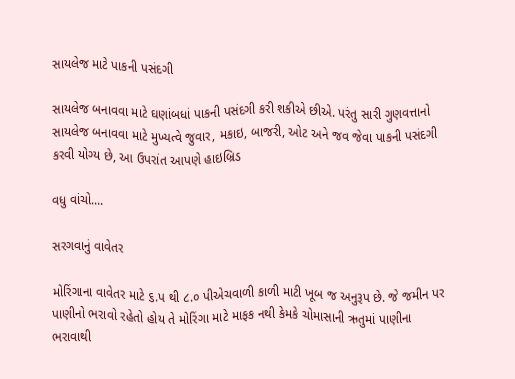સાયલેજ માટે પાકની પસંદગી

સાયલેજ બનાવવા માટે ઘણાંબધાં પાકની પસંદગી કરી શકીએ છીએ. પરંતુ સારી ગુણવત્તાનો સાયલેજ બનાવવા માટે મુખ્યત્વે જુવાર, મકાઇ, બાજરી, ઓટ અને જવ જેવા પાકની પસંદગી કરવી યોગ્ય છે, આ ઉપરાંત આપણે હાઇબ્રિડ

વધુ વાંચો....

સરગવાનું વાવેતર

મોરિંગાના વાવેતર માટે ૬.પ થી ૮.૦ પીએચવાળી કાળી માટી ખૂબ જ અનુરૂપ છે. જે જમીન પર પાણીનો ભરાવો રહેતો હોય તે મોરિંગા માટે માફક નથી કેમકે ચોમાસાની ઋતુમાં પાણીના ભરાવાથી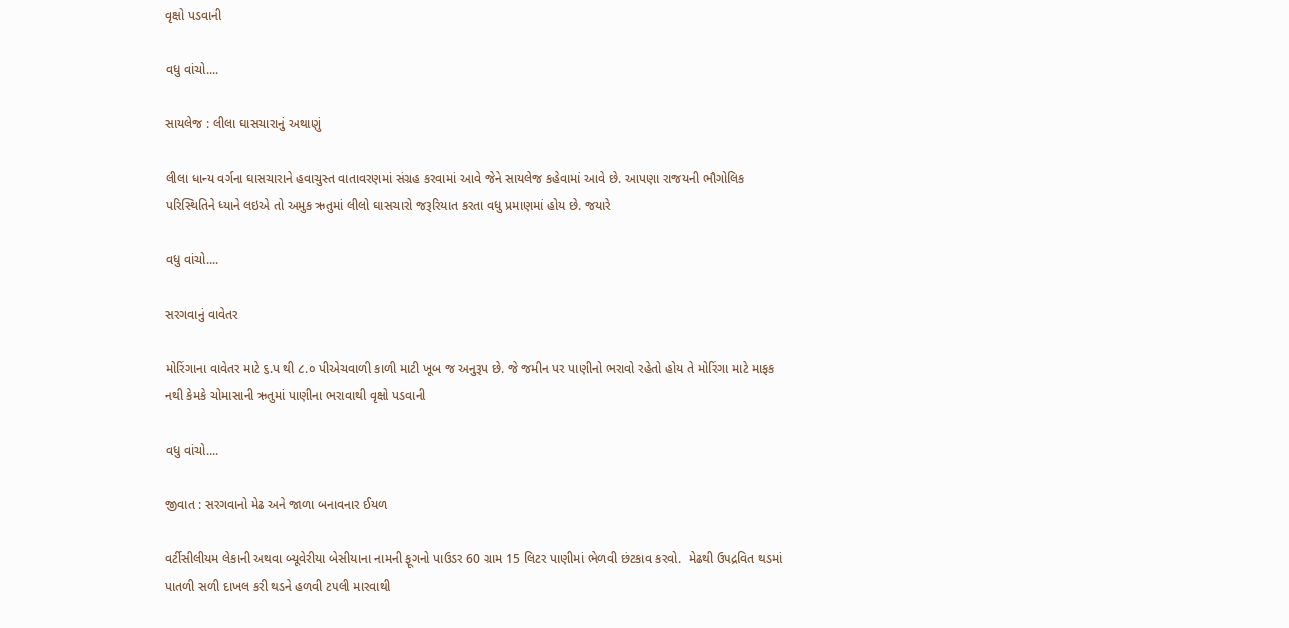વૃક્ષો પડવાની

વધુ વાંચો....

સાયલેજ : લીલા ઘાસચારાનું અથાણું

લીલા ધાન્ય વર્ગના ઘાસચારાને હવાચુસ્ત વાતાવરણમાં સંગ્રહ કરવામાં આવે જેને સાયલેજ કહેવામાં આવે છે. આપણા રાજયની ભૌગોલિક પરિસ્થિતિને ધ્યાને લઇએ તો અમુક ઋતુમાં લીલો ઘાસચારો જરૂરિયાત કરતા વધુ પ્રમાણમાં હોય છે. જયારે

વધુ વાંચો....

સરગવાનું વાવેતર

મોરિંગાના વાવેતર માટે ૬.પ થી ૮.૦ પીએચવાળી કાળી માટી ખૂબ જ અનુરૂપ છે. જે જમીન પર પાણીનો ભરાવો રહેતો હોય તે મોરિંગા માટે માફક નથી કેમકે ચોમાસાની ઋતુમાં પાણીના ભરાવાથી વૃક્ષો પડવાની

વધુ વાંચો....

જીવાત : સરગવાનો મેઢ અને જાળા બનાવનાર ઈયળ

વર્ટીસીલીયમ લેકાની અથવા બ્યૂવેરીયા બેસીયાના નામની ફૂગનો પાઉડર 60 ગ્રામ 15 લિટર પાણીમાં ભેળવી છંટકાવ કરવો.  મેઢથી ઉ૫દ્રવિત થડમાં પાતળી સળી દાખલ કરી થડને હળવી ટ૫લી મારવાથી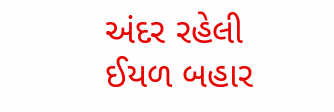અંદર રહેલી ઈયળ બહાર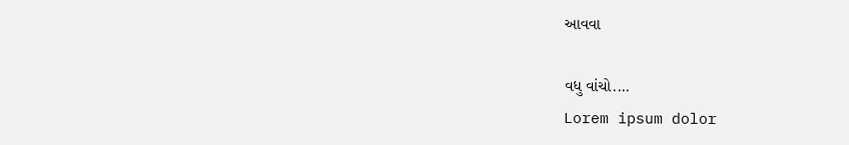આવવા

વધુ વાંચો....
Lorem ipsum dolor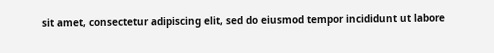sit amet, consectetur adipiscing elit, sed do eiusmod tempor incididunt ut labore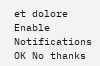et dolore
Enable Notifications OK No thanks